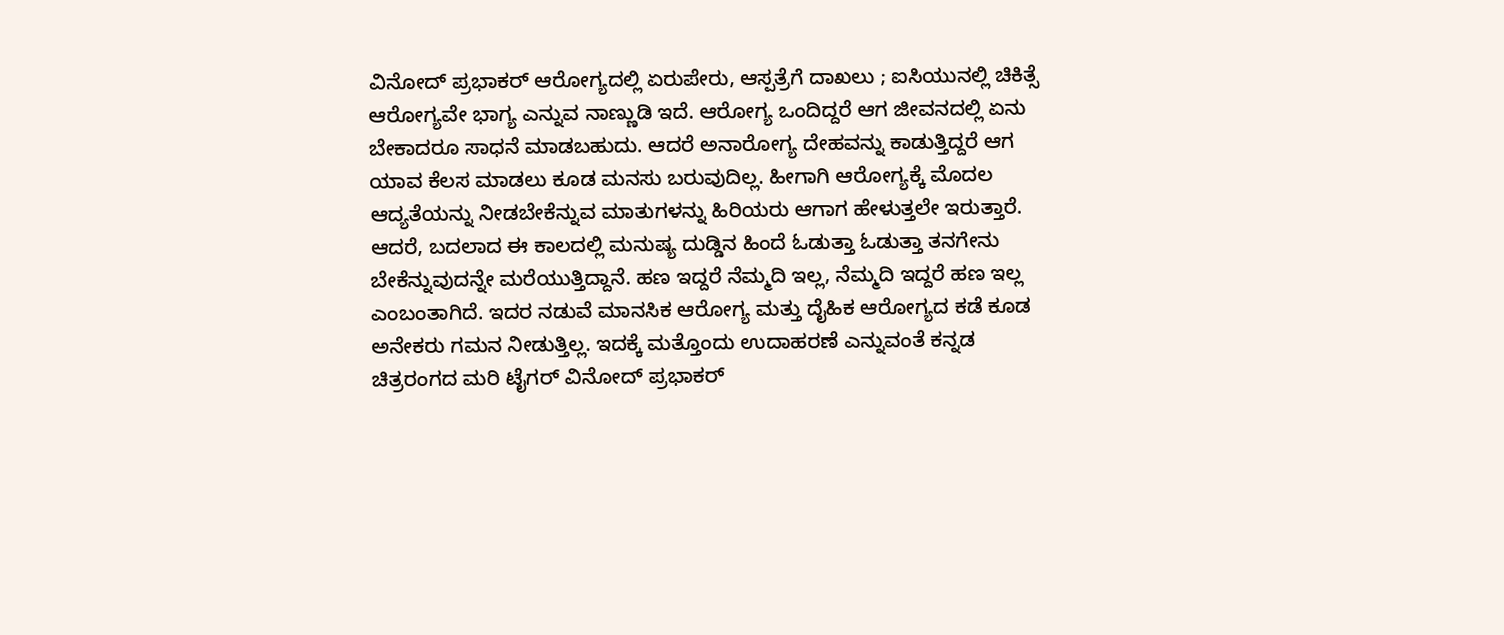ವಿನೋದ್ ಪ್ರಭಾಕರ್ ಆರೋಗ್ಯದಲ್ಲಿ ಏರುಪೇರು, ಆಸ್ಪತ್ರೆಗೆ ದಾಖಲು ; ಐಸಿಯುನಲ್ಲಿ ಚಿಕಿತ್ಸೆ
ಆರೋಗ್ಯವೇ ಭಾಗ್ಯ ಎನ್ನುವ ನಾಣ್ಣುಡಿ ಇದೆ. ಆರೋಗ್ಯ ಒಂದಿದ್ದರೆ ಆಗ ಜೀವನದಲ್ಲಿ ಏನು ಬೇಕಾದರೂ ಸಾಧನೆ ಮಾಡಬಹುದು. ಆದರೆ ಅನಾರೋಗ್ಯ ದೇಹವನ್ನು ಕಾಡುತ್ತಿದ್ದರೆ ಆಗ ಯಾವ ಕೆಲಸ ಮಾಡಲು ಕೂಡ ಮನಸು ಬರುವುದಿಲ್ಲ. ಹೀಗಾಗಿ ಆರೋಗ್ಯಕ್ಕೆ ಮೊದಲ ಆದ್ಯತೆಯನ್ನು ನೀಡಬೇಕೆನ್ನುವ ಮಾತುಗಳನ್ನು ಹಿರಿಯರು ಆಗಾಗ ಹೇಳುತ್ತಲೇ ಇರುತ್ತಾರೆ.
ಆದರೆ, ಬದಲಾದ ಈ ಕಾಲದಲ್ಲಿ ಮನುಷ್ಯ ದುಡ್ಡಿನ ಹಿಂದೆ ಓಡುತ್ತಾ ಓಡುತ್ತಾ ತನಗೇನು ಬೇಕೆನ್ನುವುದನ್ನೇ ಮರೆಯುತ್ತಿದ್ದಾನೆ. ಹಣ ಇದ್ದರೆ ನೆಮ್ಮದಿ ಇಲ್ಲ, ನೆಮ್ಮದಿ ಇದ್ದರೆ ಹಣ ಇಲ್ಲ ಎಂಬಂತಾಗಿದೆ. ಇದರ ನಡುವೆ ಮಾನಸಿಕ ಆರೋಗ್ಯ ಮತ್ತು ದೈಹಿಕ ಆರೋಗ್ಯದ ಕಡೆ ಕೂಡ ಅನೇಕರು ಗಮನ ನೀಡುತ್ತಿಲ್ಲ. ಇದಕ್ಕೆ ಮತ್ತೊಂದು ಉದಾಹರಣೆ ಎನ್ನುವಂತೆ ಕನ್ನಡ ಚಿತ್ರರಂಗದ ಮರಿ ಟೈಗರ್ ವಿನೋದ್ ಪ್ರಭಾಕರ್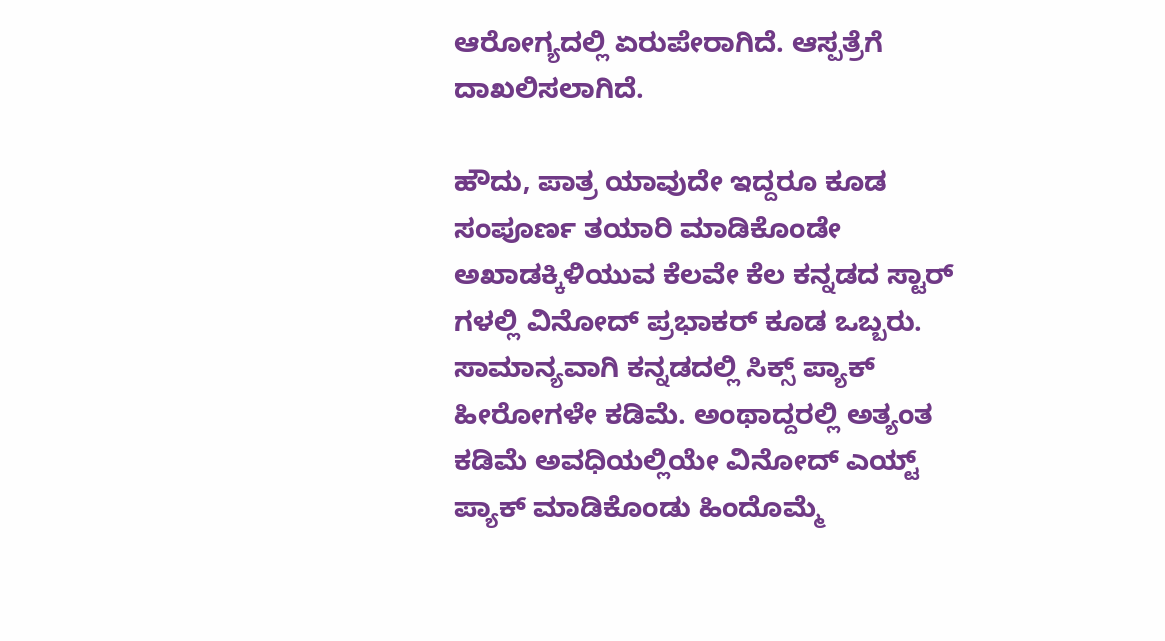ಆರೋಗ್ಯದಲ್ಲಿ ಏರುಪೇರಾಗಿದೆ. ಆಸ್ಪತ್ರೆಗೆ ದಾಖಲಿಸಲಾಗಿದೆ.

ಹೌದು, ಪಾತ್ರ ಯಾವುದೇ ಇದ್ದರೂ ಕೂಡ ಸಂಪೂರ್ಣ ತಯಾರಿ ಮಾಡಿಕೊಂಡೇ ಅಖಾಡಕ್ಕಿಳಿಯುವ ಕೆಲವೇ ಕೆಲ ಕನ್ನಡದ ಸ್ಟಾರ್ ಗಳಲ್ಲಿ ವಿನೋದ್ ಪ್ರಭಾಕರ್ ಕೂಡ ಒಬ್ಬರು. ಸಾಮಾನ್ಯವಾಗಿ ಕನ್ನಡದಲ್ಲಿ ಸಿಕ್ಸ್ ಪ್ಯಾಕ್ ಹೀರೋಗಳೇ ಕಡಿಮೆ. ಅಂಥಾದ್ದರಲ್ಲಿ ಅತ್ಯಂತ ಕಡಿಮೆ ಅವಧಿಯಲ್ಲಿಯೇ ವಿನೋದ್ ಎಯ್ಟ್ ಪ್ಯಾಕ್ ಮಾಡಿಕೊಂಡು ಹಿಂದೊಮ್ಮೆ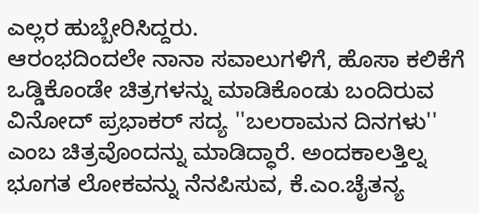ಎಲ್ಲರ ಹುಬ್ಬೇರಿಸಿದ್ದರು.
ಆರಂಭದಿಂದಲೇ ನಾನಾ ಸವಾಲುಗಳಿಗೆ, ಹೊಸಾ ಕಲಿಕೆಗೆ ಒಡ್ಡಿಕೊಂಡೇ ಚಿತ್ರಗಳನ್ನು ಮಾಡಿಕೊಂಡು ಬಂದಿರುವ ವಿನೋದ್ ಪ್ರಭಾಕರ್ ಸದ್ಯ ''ಬಲರಾಮನ ದಿನಗಳು'' ಎಂಬ ಚಿತ್ರವೊಂದನ್ನು ಮಾಡಿದ್ಧಾರೆ. ಅಂದಕಾಲತ್ತಿಲ್ನ ಭೂಗತ ಲೋಕವನ್ನು ನೆನಪಿಸುವ, ಕೆ.ಎಂ.ಚೈತನ್ಯ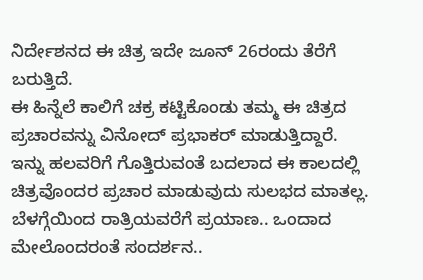ನಿರ್ದೇಶನದ ಈ ಚಿತ್ರ ಇದೇ ಜೂನ್ 26ರಂದು ತೆರೆಗೆ ಬರುತ್ತಿದೆ.
ಈ ಹಿನ್ನೆಲೆ ಕಾಲಿಗೆ ಚಕ್ರ ಕಟ್ಟಿಕೊಂಡು ತಮ್ಮ ಈ ಚಿತ್ರದ ಪ್ರಚಾರವನ್ನು ವಿನೋದ್ ಪ್ರಭಾಕರ್ ಮಾಡುತ್ತಿದ್ದಾರೆ. ಇನ್ನು ಹಲವರಿಗೆ ಗೊತ್ತಿರುವಂತೆ ಬದಲಾದ ಈ ಕಾಲದಲ್ಲಿ ಚಿತ್ರವೊಂದರ ಪ್ರಚಾರ ಮಾಡುವುದು ಸುಲಭದ ಮಾತಲ್ಲ. ಬೆಳಗ್ಗೆಯಿಂದ ರಾತ್ರಿಯವರೆಗೆ ಪ್ರಯಾಣ.. ಒಂದಾದ ಮೇಲೊಂದರಂತೆ ಸಂದರ್ಶನ..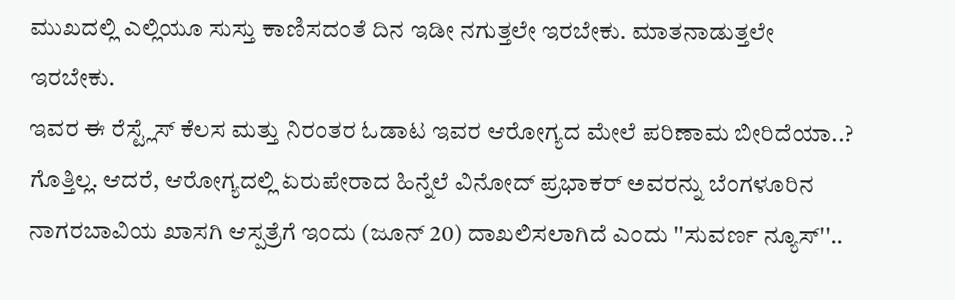ಮುಖದಲ್ಲಿ ಎಲ್ಲಿಯೂ ಸುಸ್ತು ಕಾಣಿಸದಂತೆ ದಿನ ಇಡೀ ನಗುತ್ತಲೇ ಇರಬೇಕು. ಮಾತನಾಡುತ್ತಲೇ ಇರಬೇಕು.
ಇವರ ಈ ರೆಸ್ಟ್ಲೆಸ್ ಕೆಲಸ ಮತ್ತು ನಿರಂತರ ಓಡಾಟ ಇವರ ಆರೋಗ್ಯದ ಮೇಲೆ ಪರಿಣಾಮ ಬೀರಿದೆಯಾ..? ಗೊತ್ತಿಲ್ಲ. ಆದರೆ, ಆರೋಗ್ಯದಲ್ಲಿ ಏರುಪೇರಾದ ಹಿನ್ನೆಲೆ ವಿನೋದ್ ಪ್ರಭಾಕರ್ ಅವರನ್ನು ಬೆಂಗಳೂರಿನ ನಾಗರಬಾವಿಯ ಖಾಸಗಿ ಆಸ್ಪತ್ರೆಗೆ ಇಂದು (ಜೂನ್ 20) ದಾಖಲಿಸಲಾಗಿದೆ ಎಂದು ''ಸುವರ್ಣ ನ್ಯೂಸ್''..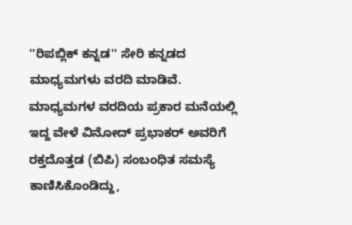''ರಿಪಬ್ಲಿಕ್ ಕನ್ನಡ'' ಸೇರಿ ಕನ್ನಡದ ಮಾಧ್ಯಮಗಳು ವರದಿ ಮಾಡಿವೆ.
ಮಾಧ್ಯಮಗಳ ವರದಿಯ ಪ್ರಕಾರ ಮನೆಯಲ್ಲಿ ಇದ್ದ ವೇಳೆ ವಿನೋದ್ ಪ್ರಭಾಕರ್ ಅವರಿಗೆ ರಕ್ತದೊತ್ತಡ (ಬಿಪಿ) ಸಂಬಂಧಿತ ಸಮಸ್ಯೆ ಕಾಣಿಸಿಕೊಂಡಿದ್ದು,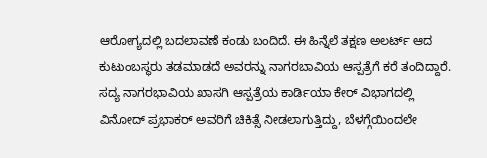ಆರೋಗ್ಯದಲ್ಲಿ ಬದಲಾವಣೆ ಕಂಡು ಬಂದಿದೆ. ಈ ಹಿನ್ನೆಲೆ ತಕ್ಷಣ ಅಲರ್ಟ್ ಆದ ಕುಟುಂಬಸ್ಥರು ತಡಮಾಡದೆ ಅವರನ್ನು ನಾಗರಬಾವಿಯ ಆಸ್ಪತ್ರೆಗೆ ಕರೆ ತಂದಿದ್ದಾರೆ.
ಸದ್ಯ ನಾಗರಭಾವಿಯ ಖಾಸಗಿ ಆಸ್ಪತ್ರೆಯ ಕಾರ್ಡಿಯಾ ಕೇರ್ ವಿಭಾಗದಲ್ಲಿ ವಿನೋದ್ ಪ್ರಭಾಕರ್ ಅವರಿಗೆ ಚಿಕಿತ್ಸೆ ನೀಡಲಾಗುತ್ತಿದ್ದು, ಬೆಳಗ್ಗೆಯಿಂದಲೇ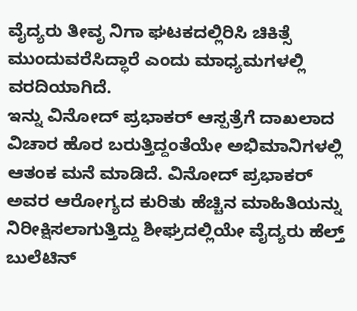ವೈದ್ಯರು ತೀವೃ ನಿಗಾ ಘಟಕದಲ್ಲಿರಿಸಿ ಚಿಕಿತ್ಸೆ ಮುಂದುವರೆಸಿದ್ಧಾರೆ ಎಂದು ಮಾಧ್ಯಮಗಳಲ್ಲಿ ವರದಿಯಾಗಿದೆ.
ಇನ್ನು ವಿನೋದ್ ಪ್ರಭಾಕರ್ ಆಸ್ಪತ್ರೆಗೆ ದಾಖಲಾದ ವಿಚಾರ ಹೊರ ಬರುತ್ತಿದ್ದಂತೆಯೇ ಅಭಿಮಾನಿಗಳಲ್ಲಿ ಆತಂಕ ಮನೆ ಮಾಡಿದೆ. ವಿನೋದ್ ಪ್ರಭಾಕರ್ ಅವರ ಆರೋಗ್ಯದ ಕುರಿತು ಹೆಚ್ಚಿನ ಮಾಹಿತಿಯನ್ನು ನಿರೀಕ್ಷಿಸಲಾಗುತ್ತಿದ್ದು ಶೀಘ್ರದಲ್ಲಿಯೇ ವೈದ್ಯರು ಹೆಲ್ತ್ ಬುಲೆಟಿನ್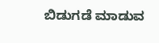ಬಿಡುಗಡೆ ಮಾಡುವ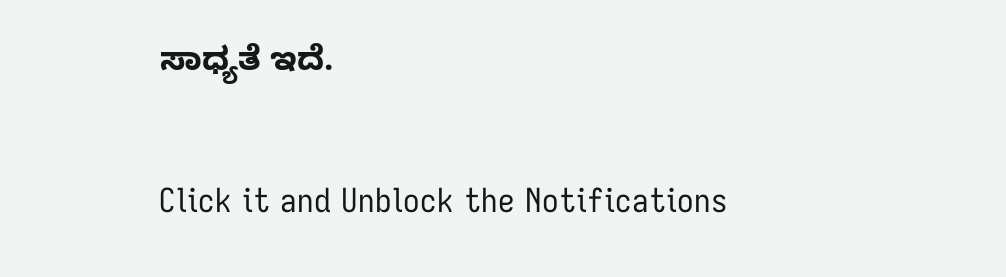ಸಾಧ್ಯತೆ ಇದೆ.


Click it and Unblock the Notifications